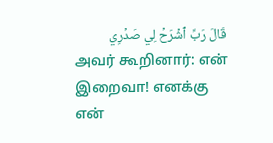قَالَ رَبِّ ٱشۡرَحۡ لِي صَدۡرِي
அவர் கூறினார்: என் இறைவா! எனக்கு என்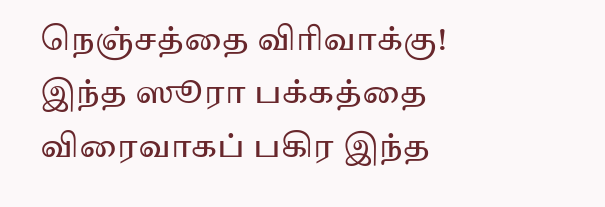நெஞ்சத்தை விரிவாக்கு!
இந்த ஸூரா பக்கத்தை விரைவாகப் பகிர இந்த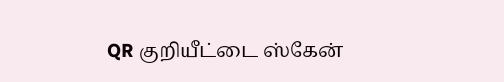QR குறியீட்டை ஸ்கேன்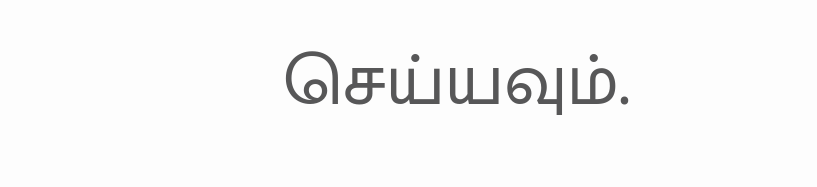செய்யவும்.